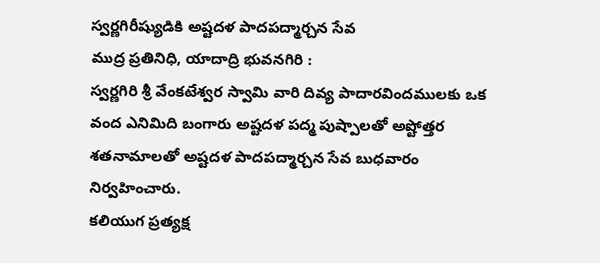స్వర్ణగిరీష్యుడికి అష్టదళ పాదపద్మార్చన సేవ
ముద్ర ప్రతినిధి, యాదాద్రి భువనగిరి :
స్వర్ణగిరి శ్రీ వేంకటేశ్వర స్వామి వారి దివ్య పాదారవిందములకు ఒక వంద ఎనిమిది బంగారు అష్టదళ పద్మ పుష్పాలతో అష్టోత్తర శతనామాలతో అష్టదళ పాదపద్మార్చన సేవ బుధవారం నిర్వహించారు.
కలియుగ ప్రత్యక్ష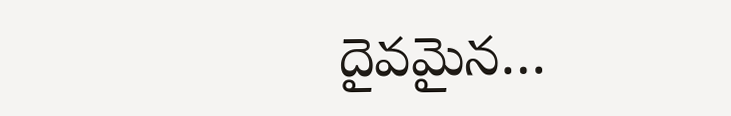దైవమైన…